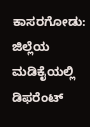ಕಾಸರಗೋಡು: ಜಿಲ್ಲೆಯ ಮಡಿಕೈಯಲ್ಲಿ ಡಿಫರೆಂಟ್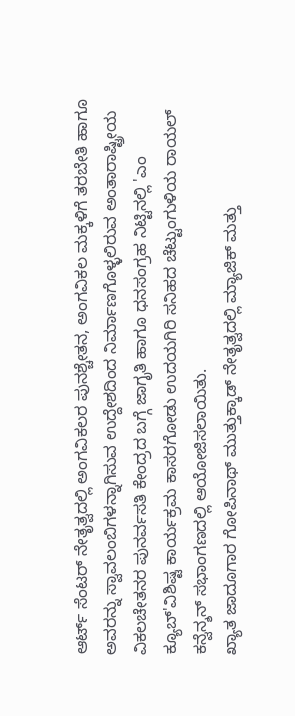ಆರ್ಟ್ ಸೆಂಟರ್ ನೇತೃತ್ವದಲ್ಲಿ ಅಂಗವಿಕಲರ ಪುನಶ್ಚೇತನ, ಅಂಗವಿಕಲ ಮಕ್ಕಳಿಗೆ ತರಬೇತಿ ಹಾಗೂ ಅವರನ್ನು ಸ್ವಾವಲಂಬಿಗಳನ್ನಾಗಿಸುವ ಉದ್ದೇಶದಿಂದ ನಿರ್ಮಾಣಗೊಳ್ಳಲಿರುವ ಅಂತಾರಾಷ್ಟ್ರೀಯ ವಿಕಲಚೇತನರ ಪುನರ್ವಸತಿ ಕೇಂದ್ರದ ಬಗ್ಗೆ ಜಾಗೃತಿ ಹಾಗೂ ಧನಸಂಗ್ರಹ ನಿಟ್ಟಿನಲ್ಲಿ 'ಎಂ ಕ್ಯೂಬ್'ವಿಶಿಷ್ಟ ಕಾರ್ಯಕ್ರಮ ಕಾಸರಗೋಡು ಉದಯಗಿರಿ ಸನಿಹದ ಚೆಟ್ಟುಂಗುಳಿಯ ರಾಯಲ್ ಕನ್ವೆನ್ಶನ್ ಸಭಾಂಗಣದಲ್ಲಿ ಆಯೋಜಿಸಲಾಯಿತು.
ಖ್ಯಾತ ಜಾದೂಗಾರ ಗೋಪಿನಾಥ್ ಮುತ್ತುಕ್ಕಾಡ್ ನೇತೃತ್ವದಲ್ಲಿ ಮ್ಯಾಜಿಕ್ ಮತ್ತು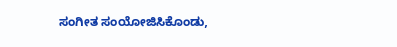ಸಂಗೀತ ಸಂಯೋಜಿಸಿಕೊಂಡು,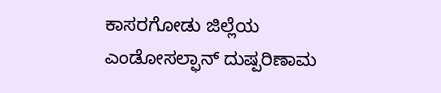ಕಾಸರಗೋಡು ಜಿಲ್ಲೆಯ ಎಂಡೋಸಲ್ಫಾನ್ ದುಷ್ಪರಿಣಾಮ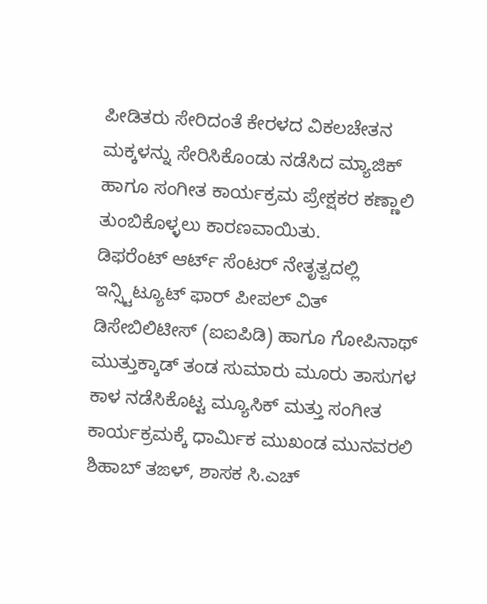ಪೀಡಿತರು ಸೇರಿದಂತೆ ಕೇರಳದ ವಿಕಲಚೇತನ ಮಕ್ಕಳನ್ನು ಸೇರಿಸಿಕೊಂಡು ನಡೆಸಿದ ಮ್ಯಾಜಿಕ್ ಹಾಗೂ ಸಂಗೀತ ಕಾರ್ಯಕ್ರಮ ಪ್ರೇಕ್ಷಕರ ಕಣ್ಣಾಲಿ ತುಂಬಿಕೊಳ್ಳಲು ಕಾರಣವಾಯಿತು.
ಡಿಫರೆಂಟ್ ಆರ್ಟ್ ಸೆಂಟರ್ ನೇತೃತ್ವದಲ್ಲಿ ಇನ್ಸ್ಟಿಟ್ಯೂಟ್ ಫಾರ್ ಪೀಪಲ್ ವಿತ್ ಡಿಸೇಬಿಲಿಟೀಸ್ (ಐಐಪಿಡಿ) ಹಾಗೂ ಗೋಪಿನಾಥ್ ಮುತ್ತುಕ್ಕಾಡ್ ತಂಡ ಸುಮಾರು ಮೂರು ತಾಸುಗಳ ಕಾಳ ನಡೆಸಿಕೊಟ್ಟ ಮ್ಯೂಸಿಕ್ ಮತ್ತು ಸಂಗೀತ ಕಾರ್ಯಕ್ರಮಕ್ಕೆ ಧಾರ್ಮಿಕ ಮುಖಂಡ ಮುನವರಲಿ ಶಿಹಾಬ್ ತಙಳ್, ಶಾಸಕ ಸಿ.ಎಚ್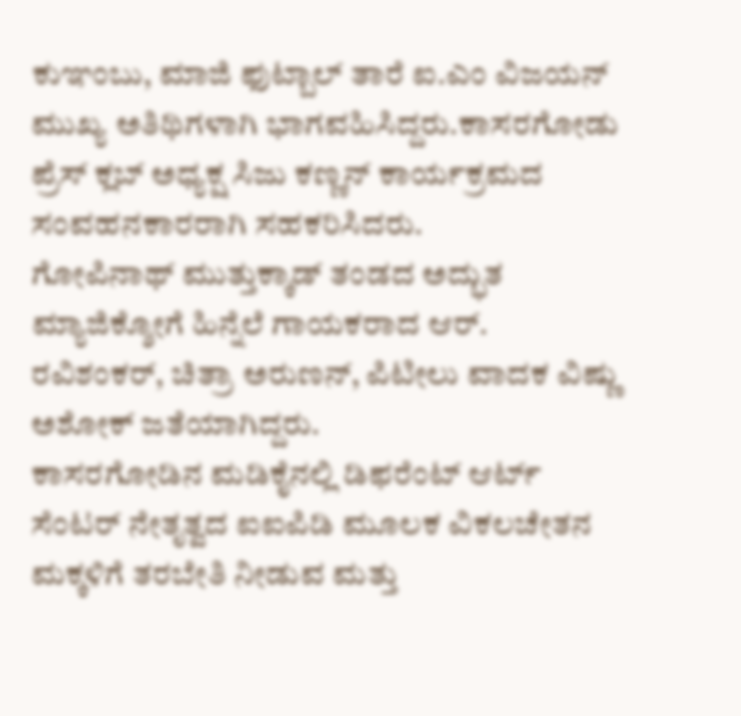ಕುಞಂಬು, ಮಾಜಿ ಫುಟ್ಬಾಲ್ ತಾರೆ ಐ.ಎಂ ವಿಜಯನ್ ಮುಖ್ಯ ಅತಿಥಿಗಳಾಗಿ ಭಾಗವಹಿಸಿದ್ದರು.ಕಾಸರಗೋಡು ಪ್ರೆಸ್ ಕ್ಲಬ್ ಅಧ್ಯಕ್ಷ ಸಿಜು ಕಣ್ಣನ್ ಕಾರ್ಯಕ್ರಮದ ಸಂವಹನಕಾರರಾಗಿ ಸಹಕರಿಸಿದರು.
ಗೋಪಿನಾಥ್ ಮುತ್ತುಕ್ಕಾಡ್ ತಂಡದ ಅದ್ಭುತ ಮ್ಯಾಜಿಕ್ಶೋಗೆ ಹಿನ್ನೆಲೆ ಗಾಯಕರಾದ ಆರ್. ರವಿಶಂಕರ್, ಚಿತ್ರಾ ಅರುಣನ್, ಪಿಟೀಲು ವಾದಕ ವಿಷ್ಣು ಅಶೋಕ್ ಜತೆಯಾಗಿದ್ದರು.
ಕಾಸರಗೋಡಿನ ಮಡಿಕೈನಲ್ಲಿ ಡಿಫರೆಂಟ್ ಆರ್ಟ್ ಸೆಂಟರ್ ನೇತೃತ್ವದ ಐಐಪಿಡಿ ಮೂಲಕ ವಿಕಲಚೇತನ ಮಕ್ಕಳಿಗೆ ತರಬೇತಿ ನೀಡುವ ಮತ್ತು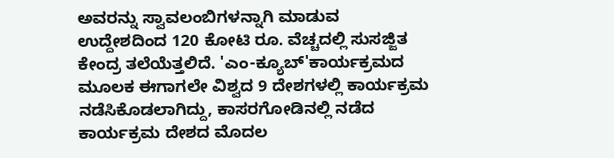ಅವರನ್ನು ಸ್ವಾವಲಂಬಿಗಳನ್ನಾಗಿ ಮಾಡುವ ಉದ್ದೇಶದಿಂದ 120 ಕೋಟಿ ರೂ. ವೆಚ್ಚದಲ್ಲಿ ಸುಸಜ್ಜಿತ ಕೇಂದ್ರ ತಲೆಯೆತ್ತಲಿದೆ. 'ಎಂ-ಕ್ಯೂಬ್'ಕಾರ್ಯಕ್ರಮದ ಮೂಲಕ ಈಗಾಗಲೇ ವಿಶ್ವದ 9 ದೇಶಗಳಲ್ಲಿ ಕಾರ್ಯಕ್ರಮ ನಡೆಸಿಕೊಡಲಾಗಿದ್ದು, ಕಾಸರಗೋಡಿನಲ್ಲಿ ನಡೆದ ಕಾರ್ಯಕ್ರಮ ದೇಶದ ಮೊದಲ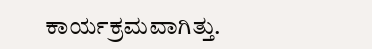ಕಾರ್ಯಕ್ರಮವಾಗಿತ್ತು.